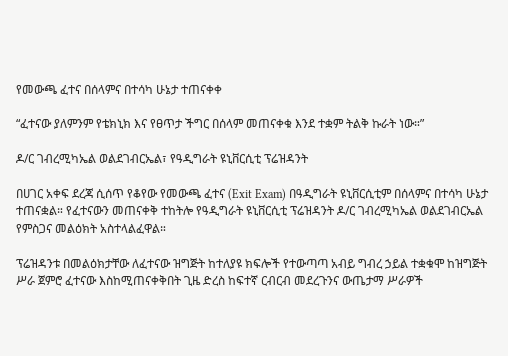የመውጫ ፈተና በሰላምና በተሳካ ሁኔታ ተጠናቀቀ

“ፈተናው ያለምንም የቴክኒክ እና የፀጥታ ችግር በሰላም መጠናቀቁ እንደ ተቋም ትልቅ ኩራት ነው።”

ዶ/ር ገብረሚካኤል ወልደገብርኤል፣ የዓዲግራት ዩኒቨርሲቲ ፕሬዝዳንት

በሀገር አቀፍ ደረጃ ሲሰጥ የቆየው የመውጫ ፈተና (Exit Exam) በዓዲግራት ዩኒቨርሲቲም በሰላምና በተሳካ ሁኔታ ተጠናቋል። የፈተናውን መጠናቀቅ ተከትሎ የዓዲግራት ዩኒቨርሲቲ ፕሬዝዳንት ዶ/ር ገብረሚካኤል ወልደገብርኤል የምስጋና መልዕክት አስተላልፈዋል።

ፕሬዝዳንቱ በመልዕክታቸው ለፈተናው ዝግጅት ከተለያዩ ክፍሎች የተውጣጣ አብይ ግብረ ኃይል ተቋቁሞ ከዝግጅት ሥራ ጀምሮ ፈተናው እስከሚጠናቀቅበት ጊዜ ድረስ ከፍተኛ ርብርብ መደረጉንና ውጤታማ ሥራዎች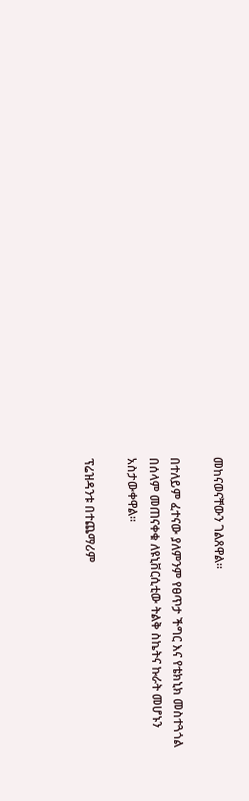መከናወናቸውን ገልጸዋል።

በተለይም ፈተናው ያለምንም የፀጥታ ችግር እና የቴክኒክ መስተጓጎል በሰላም መጠናቀቁ ለዩኒቨርሲቲው ትልቅ ስኬትና ኩራት መሆኑን አስታውቀዋል።

ፕሬዝዳንቱ በተጨማሪም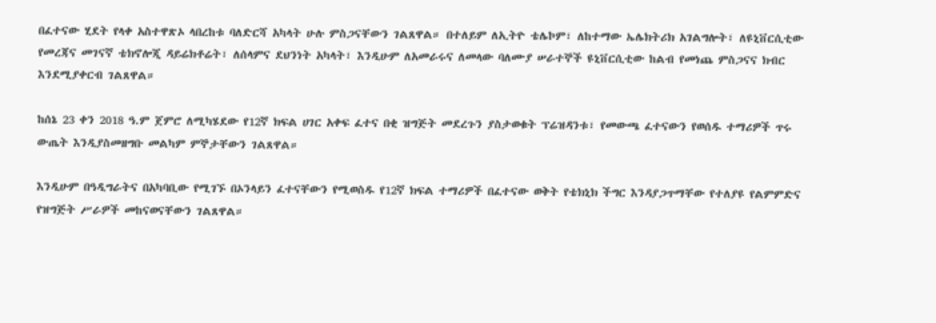በፈተናው ሂደት የላቀ አስተዋጽኦ ላበረከቱ ባለድርሻ አካላት ሁሉ ምስጋናቸውን ገልጸዋል። በተለይም ለኢትዮ ቴሌኮም፣ ለከተማው ኤሌክትሪክ አገልግሎት፣ ለዩኒቨርሲቲው የመረጃና መገናኛ ቴክኖሎጂ ዳይሬክቶሬት፣ ለሰላምና ደህንነት አካላት፣ እንዲሁም ለአመራሩና ለመላው ባለሙያ ሠራተኞች ዩኒቨርሲቲው ከልብ የመነጨ ምስጋናና ክብር እንደሚያቀርብ ገልጸዋል።

ከሰኔ 23 ቀን 2018 ዓ.ም ጀምሮ ለሚካሄደው የ12ኛ ክፍል ሀገር አቀፍ ፈተና በቂ ዝግጅት መደረጉን ያስታወቁት ፕሬዝዳንቱ፣ የመውጫ ፈተናውን የወሰዱ ተማሪዎች ጥሩ ውጤት እንዲያስመዘግቡ መልካም ምኞታቸውን ገልጸዋል።

እንዲሁም በዓዲግራትና በአካባቢው የሚገኙ በኦንላይን ፈተናቸውን የሚወስዱ የ12ኛ ክፍል ተማሪዎች በፈተናው ወቅት የቴክኒክ ችግር እንዳያጋጥማቸው የተለያዩ የልምምድና የዝግጅት ሥራዎች መከናወናቸውን ገልጸዋል።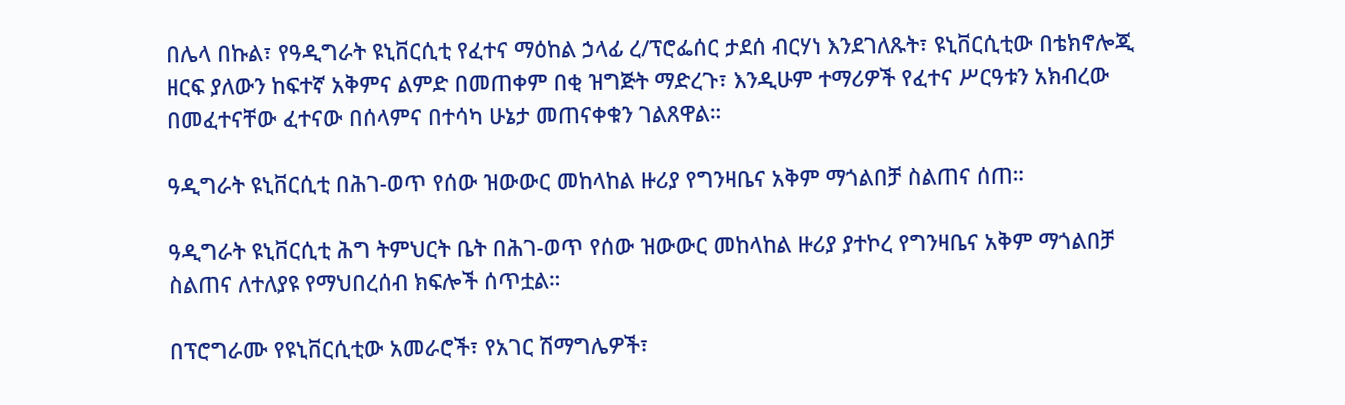በሌላ በኩል፣ የዓዲግራት ዩኒቨርሲቲ የፈተና ማዕከል ኃላፊ ረ/ፕሮፌሰር ታደሰ ብርሃነ እንደገለጹት፣ ዩኒቨርሲቲው በቴክኖሎጂ ዘርፍ ያለውን ከፍተኛ አቅምና ልምድ በመጠቀም በቂ ዝግጅት ማድረጉ፣ እንዲሁም ተማሪዎች የፈተና ሥርዓቱን አክብረው በመፈተናቸው ፈተናው በሰላምና በተሳካ ሁኔታ መጠናቀቁን ገልጸዋል።

ዓዲግራት ዩኒቨርሲቲ በሕገ-ወጥ የሰው ዝውውር መከላከል ዙሪያ የግንዛቤና አቅም ማጎልበቻ ስልጠና ሰጠ።

ዓዲግራት ዩኒቨርሲቲ ሕግ ትምህርት ቤት በሕገ-ወጥ የሰው ዝውውር መከላከል ዙሪያ ያተኮረ የግንዛቤና አቅም ማጎልበቻ ስልጠና ለተለያዩ የማህበረሰብ ክፍሎች ሰጥቷል።

በፕሮግራሙ የዩኒቨርሲቲው አመራሮች፣ የአገር ሽማግሌዎች፣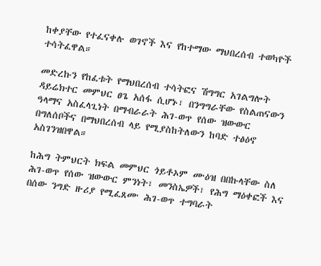ከቀያቸው የተፈናቀሉ ወገኖች እና የከተማው ማህበረሰብ ተወካዮች ተሳትፈዋል።

መድረኩን የከፈቱት የማህበረሰብ ተሳትፎና ሽግግር አገልግሎት ዳይሬክተር መምህር ፀጌ አሰፋ ሲሆኑ፣ በንግግራቸው የስልጠናውን ዓላማና አስፈላጊነት በማብራራት ሕገ-ወጥ የሰው ዝውውር በግለሰቦችና በማህበረሰብ ላይ የሚያስከትለውን ከባድ ተፅዕኖ አስገንዝበዋል።

ከሕግ ትምህርት ክፍል መምህር ጎይቶኦም ሙዕዝ በበኩላቸው ስለ ሕገ-ወጥ የሰው ዝውውር ምንነት፣ መንስኤዎች፣ የሕግ ማዕቀፎች እና በሰው ንግድ ዙሪያ የሚፈጸሙ ሕገ-ወጥ ተግባራት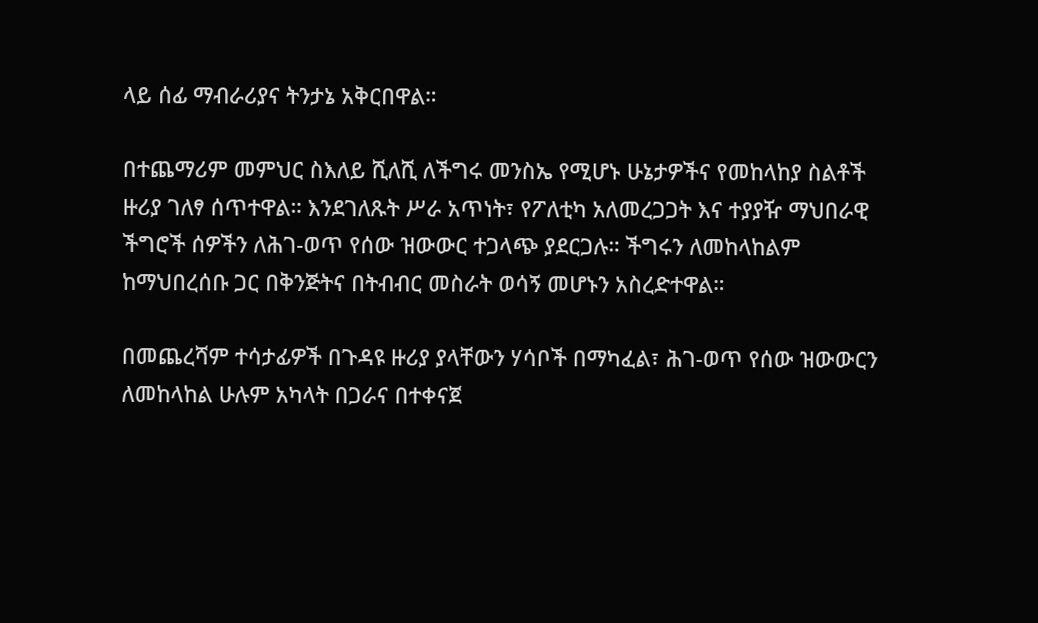ላይ ሰፊ ማብራሪያና ትንታኔ አቅርበዋል።

በተጨማሪም መምህር ስእለይ ሺለሺ ለችግሩ መንስኤ የሚሆኑ ሁኔታዎችና የመከላከያ ስልቶች ዙሪያ ገለፃ ሰጥተዋል። እንደገለጹት ሥራ አጥነት፣ የፖለቲካ አለመረጋጋት እና ተያያዥ ማህበራዊ ችግሮች ሰዎችን ለሕገ-ወጥ የሰው ዝውውር ተጋላጭ ያደርጋሉ። ችግሩን ለመከላከልም ከማህበረሰቡ ጋር በቅንጅትና በትብብር መስራት ወሳኝ መሆኑን አስረድተዋል።

በመጨረሻም ተሳታፊዎች በጉዳዩ ዙሪያ ያላቸውን ሃሳቦች በማካፈል፣ ሕገ-ወጥ የሰው ዝውውርን ለመከላከል ሁሉም አካላት በጋራና በተቀናጀ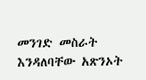መንገድ መስራት እንዳለባቸው አጽንኦት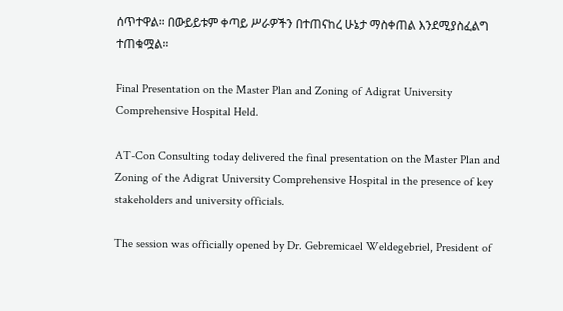ሰጥተዋል። በውይይቱም ቀጣይ ሥራዎችን በተጠናከረ ሁኔታ ማስቀጠል እንደሚያስፈልግ ተጠቁሟል።

Final Presentation on the Master Plan and Zoning of Adigrat University Comprehensive Hospital Held.

AT-Con Consulting today delivered the final presentation on the Master Plan and Zoning of the Adigrat University Comprehensive Hospital in the presence of key stakeholders and university officials.

The session was officially opened by Dr. Gebremicael Weldegebriel, President of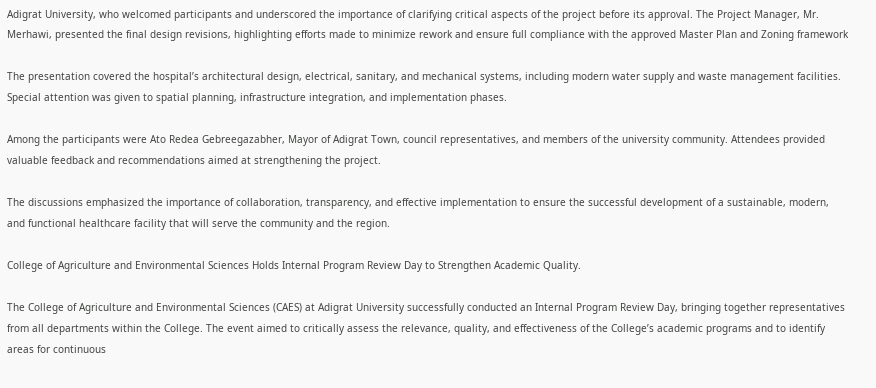Adigrat University, who welcomed participants and underscored the importance of clarifying critical aspects of the project before its approval. The Project Manager, Mr. Merhawi, presented the final design revisions, highlighting efforts made to minimize rework and ensure full compliance with the approved Master Plan and Zoning framework

The presentation covered the hospital’s architectural design, electrical, sanitary, and mechanical systems, including modern water supply and waste management facilities. Special attention was given to spatial planning, infrastructure integration, and implementation phases.

Among the participants were Ato Redea Gebreegazabher, Mayor of Adigrat Town, council representatives, and members of the university community. Attendees provided valuable feedback and recommendations aimed at strengthening the project.

The discussions emphasized the importance of collaboration, transparency, and effective implementation to ensure the successful development of a sustainable, modern, and functional healthcare facility that will serve the community and the region.

College of Agriculture and Environmental Sciences Holds Internal Program Review Day to Strengthen Academic Quality.

The College of Agriculture and Environmental Sciences (CAES) at Adigrat University successfully conducted an Internal Program Review Day, bringing together representatives from all departments within the College. The event aimed to critically assess the relevance, quality, and effectiveness of the College’s academic programs and to identify areas for continuous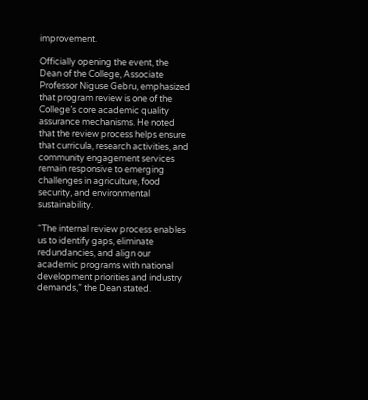improvement.

Officially opening the event, the Dean of the College, Associate Professor Niguse Gebru, emphasized that program review is one of the College’s core academic quality assurance mechanisms. He noted that the review process helps ensure that curricula, research activities, and community engagement services remain responsive to emerging challenges in agriculture, food security, and environmental sustainability.

“The internal review process enables us to identify gaps, eliminate redundancies, and align our academic programs with national development priorities and industry demands,” the Dean stated.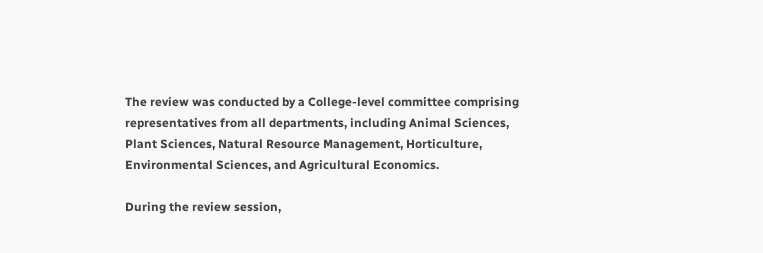The review was conducted by a College-level committee comprising representatives from all departments, including Animal Sciences, Plant Sciences, Natural Resource Management, Horticulture, Environmental Sciences, and Agricultural Economics.

During the review session,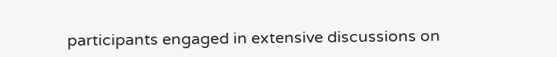participants engaged in extensive discussions on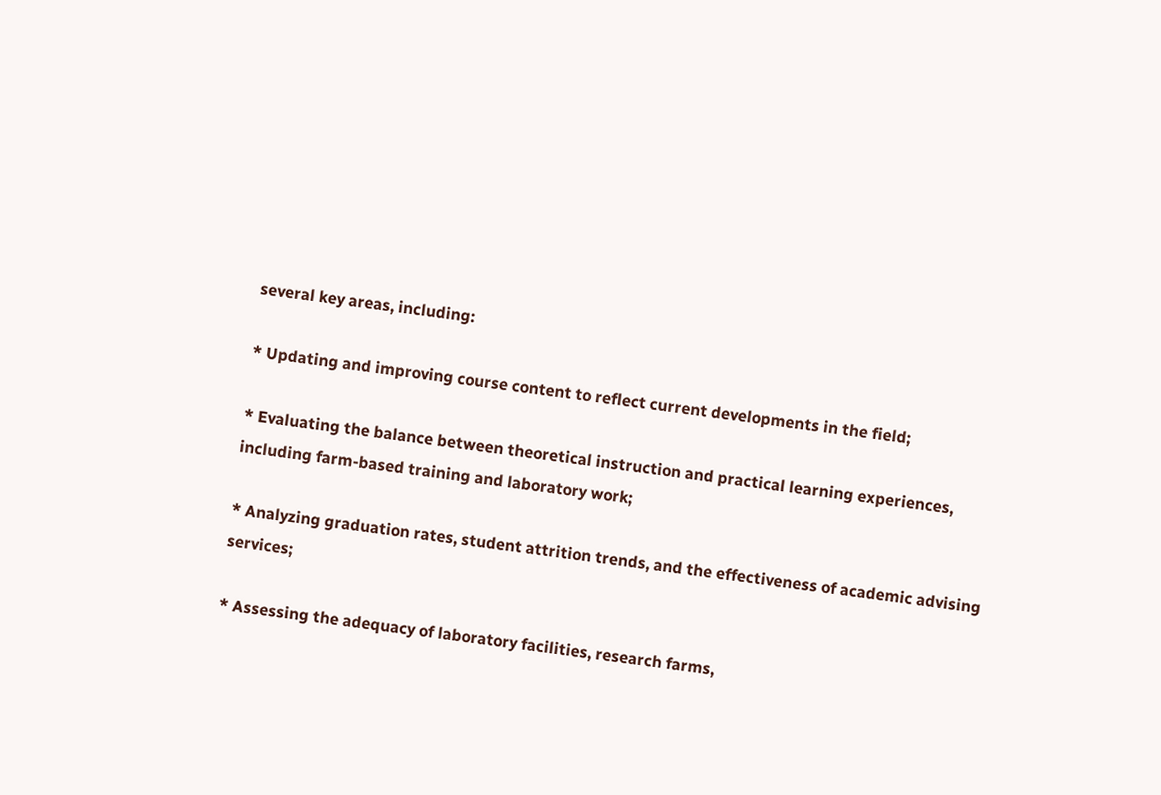several key areas, including:

* Updating and improving course content to reflect current developments in the field;

* Evaluating the balance between theoretical instruction and practical learning experiences, including farm-based training and laboratory work;

* Analyzing graduation rates, student attrition trends, and the effectiveness of academic advising services;

* Assessing the adequacy of laboratory facilities, research farms,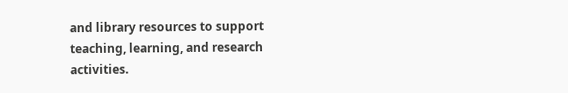and library resources to support teaching, learning, and research activities.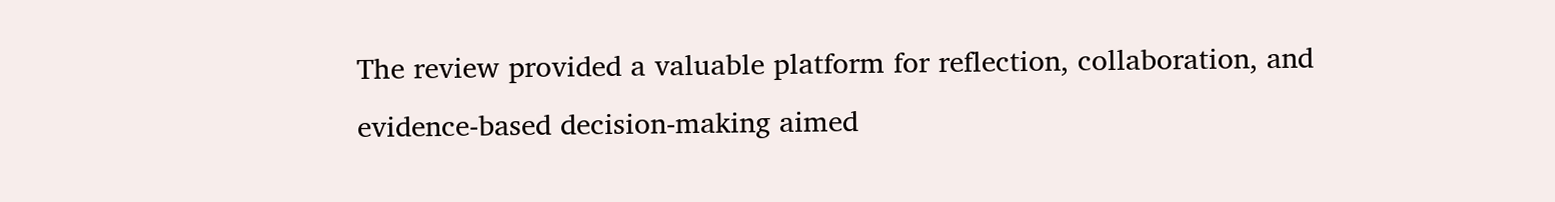The review provided a valuable platform for reflection, collaboration, and evidence-based decision-making aimed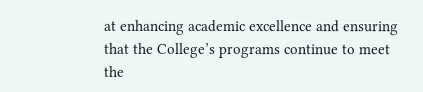at enhancing academic excellence and ensuring that the College’s programs continue to meet the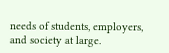needs of students, employers, and society at large.